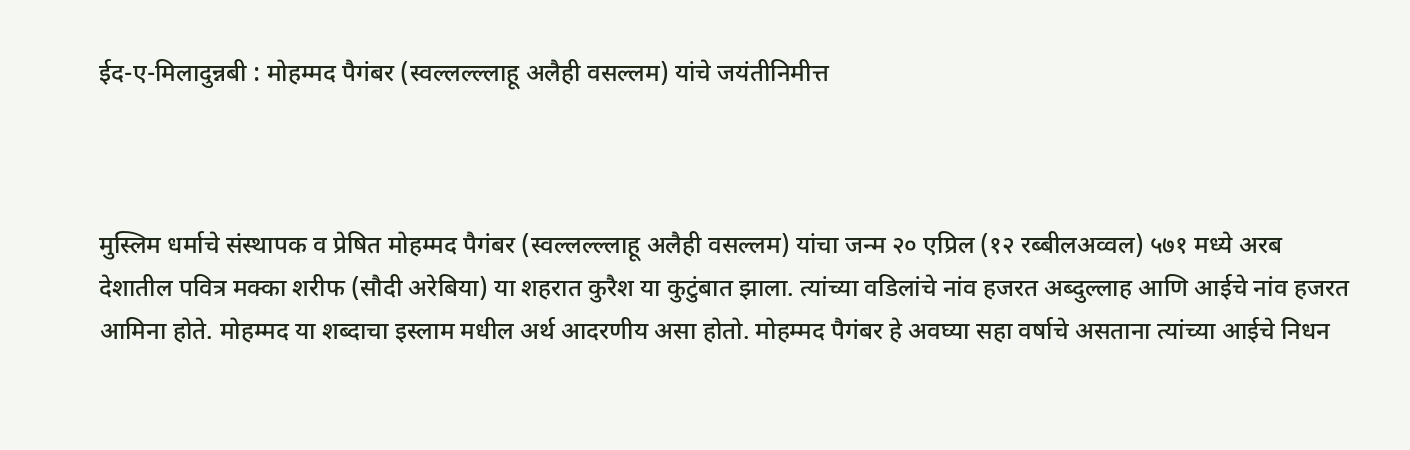ईद-ए-मिलादुन्नबी : मोहम्मद पैगंबर (स्वल्लल्ल्लाहू अलैही वसल्लम) यांचे जयंतीनिमीत्त



मुस्लिम धर्माचे संस्थापक व प्रेषित मोहम्मद पैगंबर (स्वल्लल्ल्लाहू अलैही वसल्लम) यांचा जन्म २० एप्रिल (१२ रब्बीलअव्वल) ५७१ मध्ये अरब देशातील पवित्र मक्का शरीफ (सौदी अरेबिया) या शहरात कुरैश या कुटुंबात झाला. त्यांच्या वडिलांचे नांव हजरत अब्दुल्लाह आणि आईचे नांव हजरत आमिना होते. मोहम्मद या शब्दाचा इस्लाम मधील अर्थ आदरणीय असा होतो. मोहम्मद पैगंबर हे अवघ्या सहा वर्षाचे असताना त्यांच्या आईचे निधन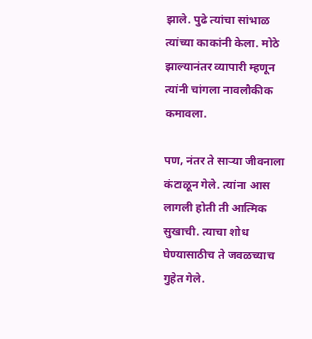झाले. पुढे त्यांचा सांभाळ त्यांच्या काकांनी केला. मोठे झाल्यानंतर व्यापारी म्हणून त्यांनी चांगला नावलौकीक कमावला.

पण, नंतर ते सार्‍या जीवनाला कंटाळून गेले. त्यांना आस लागली होती ती आत्मिक सुखाची. त्याचा शोध घेण्यासाठीच ते जवळच्याच गुहेत गेले.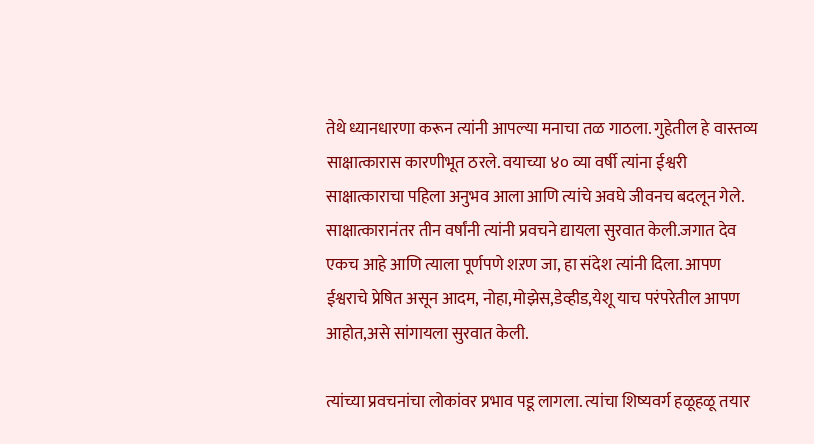तेथे ध्यानधारणा करून त्यांनी आपल्या मनाचा तळ गाठला. गुहेतील हे वास्तव्य साक्षात्कारास कारणीभूत ठरले. वयाच्या ४० व्या वर्षी त्यांना ईश्वरी साक्षात्काराचा पहिला अनुभव आला आणि त्यांचे अवघे जीवनच बदलून गेले. साक्षात्कारानंतर तीन वर्षांनी त्यांनी प्रवचने द्यायला सुरवात केली.जगात देव एकच आहे आणि त्याला पूर्णपणे शऱण जा, हा संदेश त्यांनी दिला. आपण ईश्वराचे प्रेषित असून आदम, नोहा,मोझेस,डेव्हीड,येशू याच परंपरेतील आपण आहोत,असे सांगायला सुरवात केली.

त्यांच्या प्रवचनांचा लोकांवर प्रभाव पडू लागला. त्यांचा शिष्यवर्ग हळूहळू तयार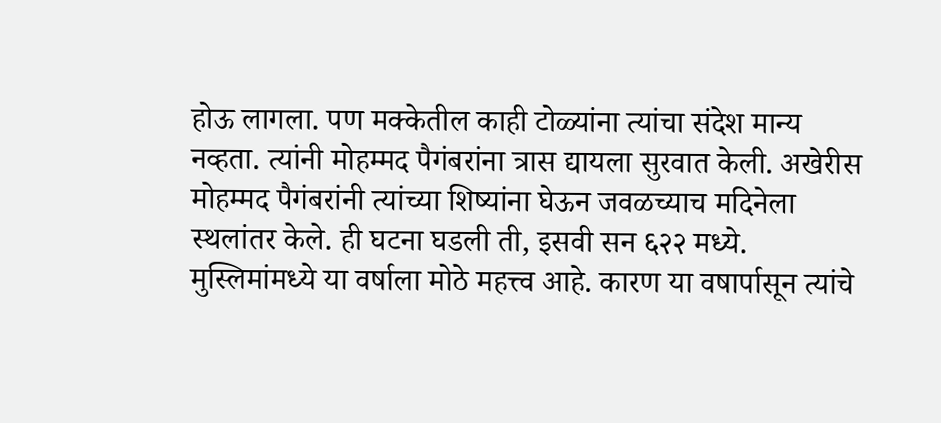होऊ लागला. पण मक्केतील काही टोळ्यांना त्यांचा संदेश मान्य नव्हता. त्यांनी मोहम्मद पैगंबरांना त्रास द्यायला सुरवात केली. अखेरीस मोहम्मद पैगंबरांनी त्यांच्या शिष्यांना घेऊन जवळच्याच मदिनेला स्थलांतर केले. ही घटना घडली ती, इसवी सन ६२२ मध्ये. मुस्लिमांमध्ये या वर्षाला मोठे महत्त्व आहे. कारण या वषार्पासून त्यांचे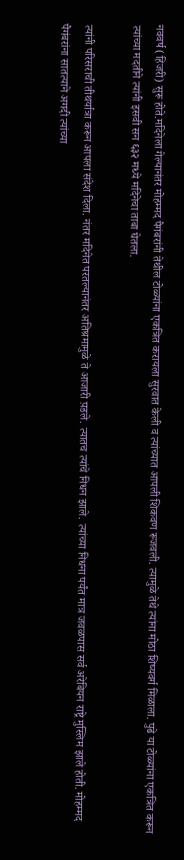नववर्ष (हिजरी) सुरू होते.मदिनेला गेल्यानंतर मोहम्मद पैगंबरांनी तेथील टोळ्यांना एकत्रित करायला सुरवात केली व त्यांच्यात आपली शिकवण रूजवली. त्यामुळे तेथे त्यांना मोठा शिष्यवर्ग मिळाला. पुढे या टोळ्यांना एकत्रित करून त्यांच्या मदतीने त्यांनी इसवी सन ६३२ मध्ये मदिनेचा ताबा घेतला.

त्यांनी परिसराची तीथर्यात्रा करून आपला संदेश दिला. नंतर मदिनेत परतल्यानंतर अतिश्रमामुळे ते आजारी प़डले. त्यातच त्यांचे निधन झाले. त्यांच्या निधना पर्यंत मात्र जवळपास सर्व अरेबियन राष्ट्रे मुस्लिम झाले होती. मोहम्मद
पैगंबरांना सातत्याने अगदी त्यांच्या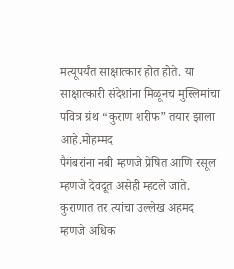मत्यूपर्यंत साक्षात्कार होत होते. या साक्षात्कारी संदेशांना मिळूनच मुस्लिमांचा पवित्र ग्रंथ “कुराण शरीफ” तयार झाला आहे.मोहम्मद
पैगंबरांना नबी म्हणजे प्रेषित आणि रसूल म्हणजे देवदूत असेही म्हटले जाते. कुराणात तर त्यांचा उल्लेख अहमद म्हणजे अधिक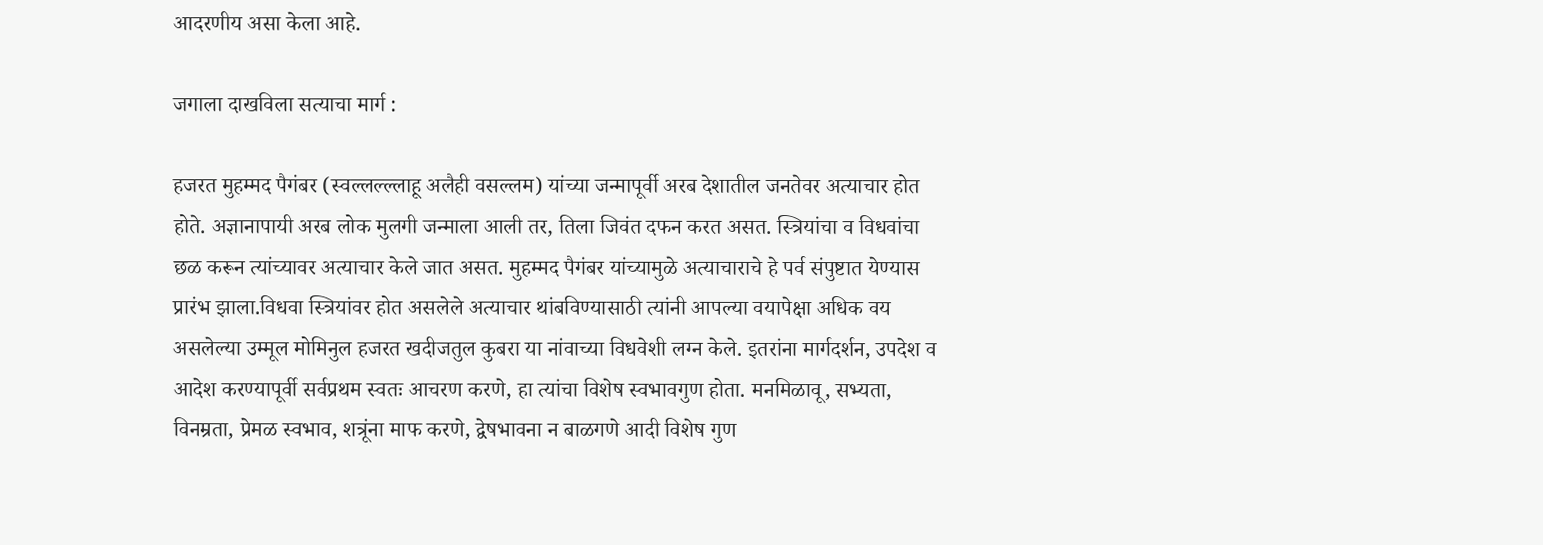आदरणीय असा केला आहे.

जगाला दाखविला सत्याचा मार्ग :

हजरत मुहम्मद पैगंबर (स्वल्लल्ल्लाहू अलैही वसल्लम) यांच्या जन्मापूर्वी अरब देशातील जनतेवर अत्याचार होत होते. अज्ञानापायी अरब लोक मुलगी जन्माला आली तर, तिला जिवंत दफन करत असत. स्त्रियांचा व विधवांचा छळ करून त्यांच्यावर अत्याचार केले जात असत. मुहम्मद पैगंबर यांच्यामुळे अत्याचाराचे हे पर्व संपुष्टात येण्यास प्रारंभ झाला.विधवा स्त्रियांवर होत असलेले अत्याचार थांबविण्यासाठी त्यांनी आपल्या वयापेक्षा अधिक वय असलेल्या उम्मूल मोमिनुल हजरत खदीजतुल कुबरा या नांवाच्या विधवेशी लग्न केले. इतरांना मार्गदर्शन, उपदेश व आदेश करण्यापूर्वी सर्वप्रथम स्वतः आचरण करणे, हा त्यांचा विशेष स्वभावगुण होता. मनमिळावू, सभ्यता, विनम्रता, प्रेमळ स्वभाव, शत्रूंना माफ करणे, द्वेषभावना न बाळगणे आदी विशेष गुण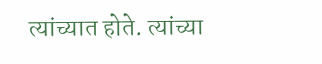त्यांच्यात होते. त्यांच्या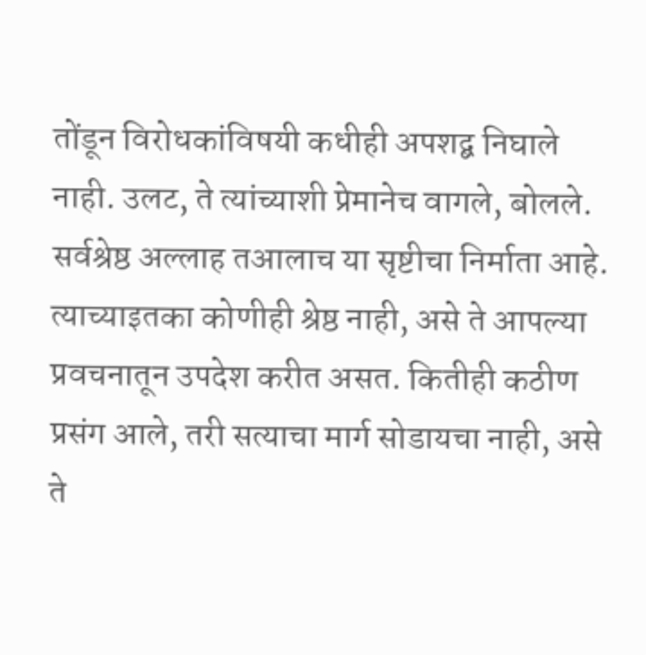तोंडून विरोधकांविषयी कधीही अपशद्ब निघाले नाही. उलट, ते त्यांच्याशी प्रेमानेच वागले, बोलले. सर्वश्रेष्ठ अल्लाह तआलाच या सृष्टीचा निर्माता आहे. त्याच्याइतका कोणीही श्रेष्ठ नाही, असे ते आपल्या प्रवचनातून उपदेश करीत असत. कितीही कठीण प्रसंग आले, तरी सत्याचा मार्ग सोडायचा नाही, असे ते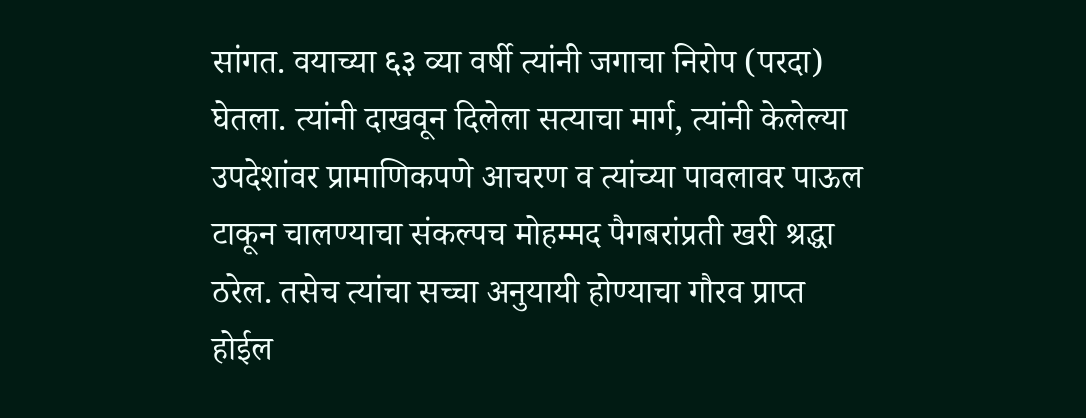सांगत. वयाच्या ६३ व्या वर्षी त्यांनी जगाचा निरोप (परदा) घेतला. त्यांनी दाखवून दिलेला सत्याचा मार्ग, त्यांनी केलेल्या उपदेशांवर प्रामाणिकपणे आचरण व त्यांच्या पावलावर पाऊल टाकून चालण्याचा संकल्पच मोहम्मद पैगबरांप्रती खरी श्रद्धा ठरेल. तसेच त्यांचा सच्चा अनुयायी होण्याचा गौरव प्राप्त होईल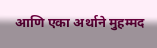आणि एका अर्थाने मुहम्मद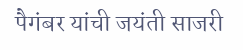पैगंबर यांची जयंती साजरी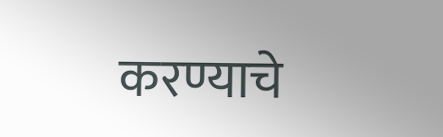करण्याचे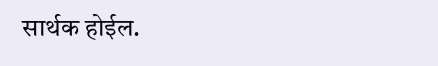सार्थक होईल.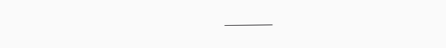———